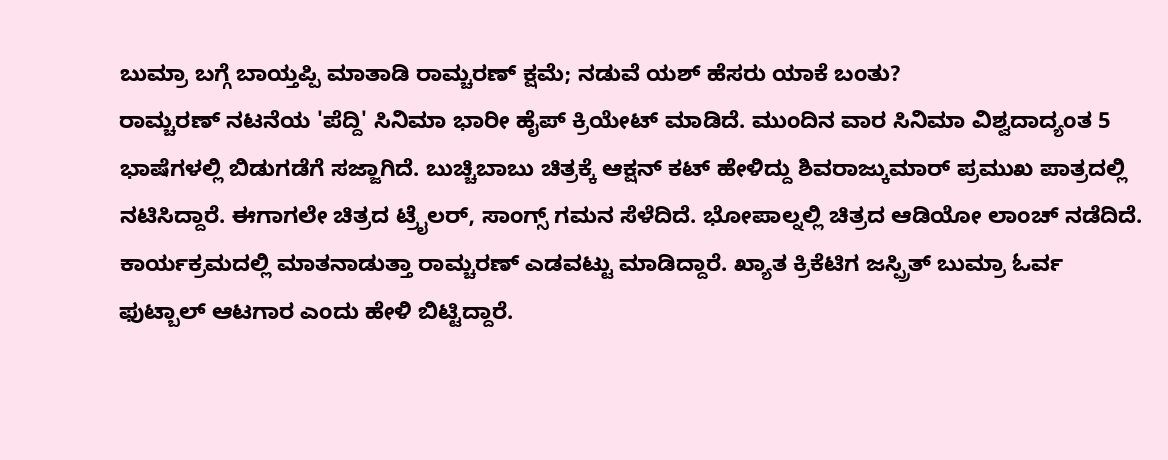ಬುಮ್ರಾ ಬಗ್ಗೆ ಬಾಯ್ತಪ್ಪಿ ಮಾತಾಡಿ ರಾಮ್ಚರಣ್ ಕ್ಷಮೆ; ನಡುವೆ ಯಶ್ ಹೆಸರು ಯಾಕೆ ಬಂತು?
ರಾಮ್ಚರಣ್ ನಟನೆಯ 'ಪೆದ್ದಿ' ಸಿನಿಮಾ ಭಾರೀ ಹೈಪ್ ಕ್ರಿಯೇಟ್ ಮಾಡಿದೆ. ಮುಂದಿನ ವಾರ ಸಿನಿಮಾ ವಿಶ್ವದಾದ್ಯಂತ 5 ಭಾಷೆಗಳಲ್ಲಿ ಬಿಡುಗಡೆಗೆ ಸಜ್ಜಾಗಿದೆ. ಬುಚ್ಚಿಬಾಬು ಚಿತ್ರಕ್ಕೆ ಆಕ್ಷನ್ ಕಟ್ ಹೇಳಿದ್ದು ಶಿವರಾಜ್ಕುಮಾರ್ ಪ್ರಮುಖ ಪಾತ್ರದಲ್ಲಿ ನಟಿಸಿದ್ದಾರೆ. ಈಗಾಗಲೇ ಚಿತ್ರದ ಟ್ರೈಲರ್, ಸಾಂಗ್ಸ್ ಗಮನ ಸೆಳೆದಿದೆ. ಭೋಪಾಲ್ನಲ್ಲಿ ಚಿತ್ರದ ಆಡಿಯೋ ಲಾಂಚ್ ನಡೆದಿದೆ.
ಕಾರ್ಯಕ್ರಮದಲ್ಲಿ ಮಾತನಾಡುತ್ತಾ ರಾಮ್ಚರಣ್ ಎಡವಟ್ಟು ಮಾಡಿದ್ದಾರೆ. ಖ್ಯಾತ ಕ್ರಿಕೆಟಿಗ ಜಸ್ಪ್ರಿತ್ ಬುಮ್ರಾ ಓರ್ವ ಫುಟ್ಬಾಲ್ ಆಟಗಾರ ಎಂದು ಹೇಳಿ ಬಿಟ್ಟಿದ್ದಾರೆ.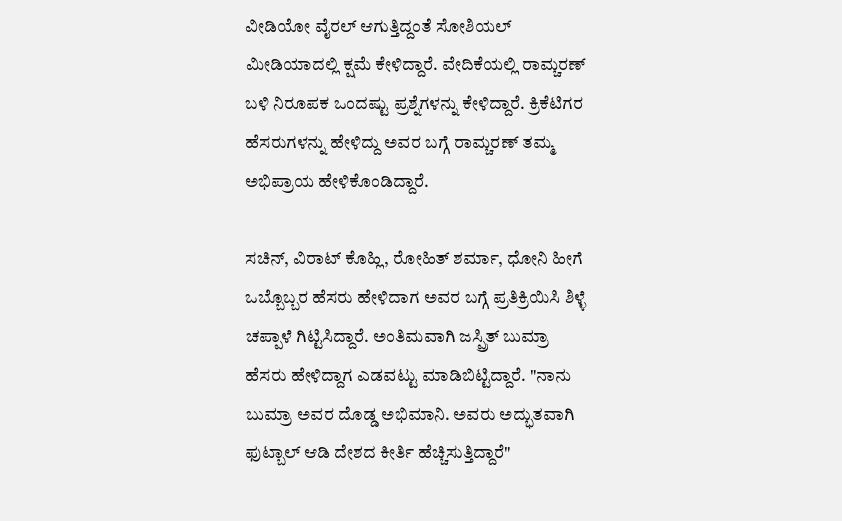ವೀಡಿಯೋ ವೈರಲ್ ಆಗುತ್ತಿದ್ದಂತೆ ಸೋಶಿಯಲ್ ಮೀಡಿಯಾದಲ್ಲಿ ಕ್ಷಮೆ ಕೇಳಿದ್ದಾರೆ. ವೇದಿಕೆಯಲ್ಲಿ ರಾಮ್ಚರಣ್ ಬಳಿ ನಿರೂಪಕ ಒಂದಷ್ಟು ಪ್ರಶ್ನೆಗಳನ್ನು ಕೇಳಿದ್ದಾರೆ. ಕ್ರಿಕೆಟಿಗರ ಹೆಸರುಗಳನ್ನು ಹೇಳಿದ್ದು ಅವರ ಬಗ್ಗೆ ರಾಮ್ಚರಣ್ ತಮ್ಮ ಅಭಿಪ್ರಾಯ ಹೇಳಿಕೊಂಡಿದ್ದಾರೆ.

ಸಚಿನ್, ವಿರಾಟ್ ಕೊಹ್ಲಿ, ರೋಹಿತ್ ಶರ್ಮಾ, ಧೋನಿ ಹೀಗೆ ಒಬ್ಬೊಬ್ಬರ ಹೆಸರು ಹೇಳಿದಾಗ ಅವರ ಬಗ್ಗೆ ಪ್ರತಿಕ್ರಿಯಿಸಿ ಶಿಳ್ಳೆ ಚಪ್ಪಾಳೆ ಗಿಟ್ಟಿಸಿದ್ದಾರೆ. ಅಂತಿಮವಾಗಿ ಜಸ್ಪ್ರಿತ್ ಬುಮ್ರಾ ಹೆಸರು ಹೇಳಿದ್ದಾಗ ಎಡವಟ್ಟು ಮಾಡಿಬಿಟ್ಟಿದ್ದಾರೆ. "ನಾನು ಬುಮ್ರಾ ಅವರ ದೊಡ್ಡ ಅಭಿಮಾನಿ. ಅವರು ಅದ್ಭುತವಾಗಿ ಫುಟ್ಬಾಲ್ ಆಡಿ ದೇಶದ ಕೀರ್ತಿ ಹೆಚ್ಚಿಸುತ್ತಿದ್ದಾರೆ"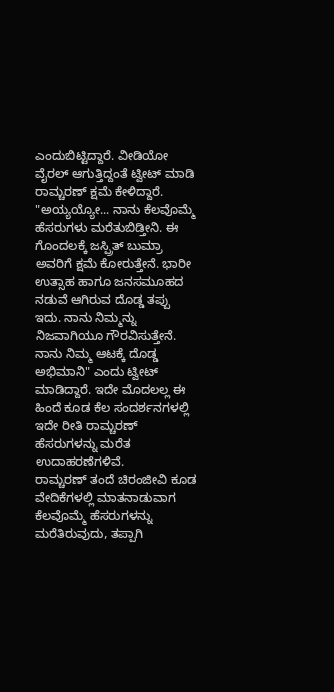ಎಂದುಬಿಟ್ಟಿದ್ದಾರೆ. ವೀಡಿಯೋ ವೈರಲ್ ಆಗುತ್ತಿದ್ದಂತೆ ಟ್ವೀಟ್ ಮಾಡಿ ರಾಮ್ಚರಣ್ ಕ್ಷಮೆ ಕೇಳಿದ್ದಾರೆ.
"ಅಯ್ಯಯ್ಯೋ... ನಾನು ಕೆಲವೊಮ್ಮೆ ಹೆಸರುಗಳು ಮರೆತುಬಿಡ್ತೀನಿ. ಈ ಗೊಂದಲಕ್ಕೆ ಜಸ್ಪ್ರಿತ್ ಬುಮ್ರಾ ಅವರಿಗೆ ಕ್ಷಮೆ ಕೋರುತ್ತೇನೆ. ಭಾರೀ ಉತ್ಸಾಹ ಹಾಗೂ ಜನಸಮೂಹದ ನಡುವೆ ಆಗಿರುವ ದೊಡ್ಡ ತಪ್ಪು ಇದು. ನಾನು ನಿಮ್ಮನ್ನು ನಿಜವಾಗಿಯೂ ಗೌರವಿಸುತ್ತೇನೆ. ನಾನು ನಿಮ್ಮ ಆಟಕ್ಕೆ ದೊಡ್ಡ ಅಭಿಮಾನಿ" ಎಂದು ಟ್ವೀಟ್ ಮಾಡಿದ್ದಾರೆ. ಇದೇ ಮೊದಲಲ್ಲ ಈ ಹಿಂದೆ ಕೂಡ ಕೆಲ ಸಂದರ್ಶನಗಳಲ್ಲಿ ಇದೇ ರೀತಿ ರಾಮ್ಚರಣ್ ಹೆಸರುಗಳನ್ನು ಮರೆತ ಉದಾಹರಣೆಗಳಿವೆ.
ರಾಮ್ಚರಣ್ ತಂದೆ ಚಿರಂಜೀವಿ ಕೂಡ ವೇದಿಕೆಗಳಲ್ಲಿ ಮಾತನಾಡುವಾಗ ಕೆಲವೊಮ್ಮೆ ಹೆಸರುಗಳನ್ನು ಮರೆತಿರುವುದು, ತಪ್ಪಾಗಿ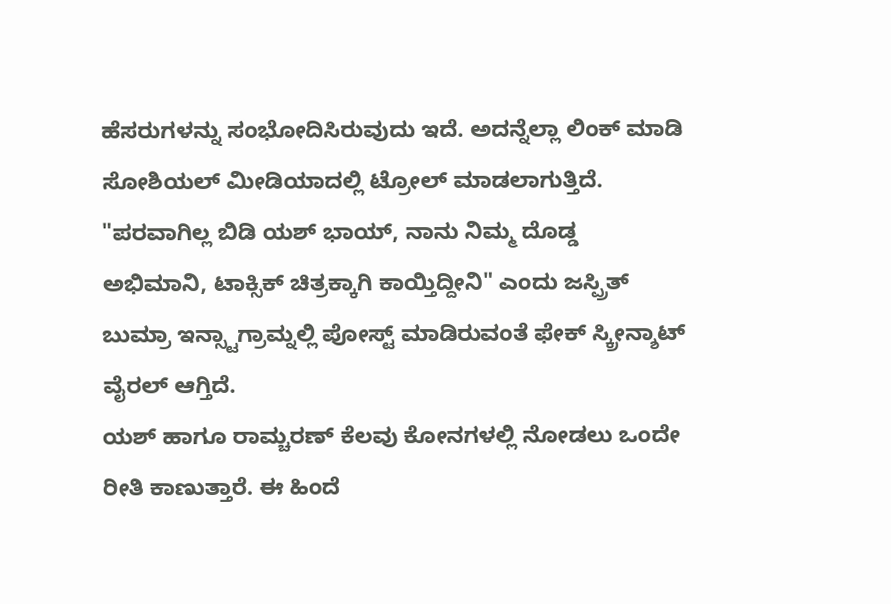ಹೆಸರುಗಳನ್ನು ಸಂಭೋದಿಸಿರುವುದು ಇದೆ. ಅದನ್ನೆಲ್ಲಾ ಲಿಂಕ್ ಮಾಡಿ ಸೋಶಿಯಲ್ ಮೀಡಿಯಾದಲ್ಲಿ ಟ್ರೋಲ್ ಮಾಡಲಾಗುತ್ತಿದೆ. "ಪರವಾಗಿಲ್ಲ ಬಿಡಿ ಯಶ್ ಭಾಯ್, ನಾನು ನಿಮ್ಮ ದೊಡ್ಡ ಅಭಿಮಾನಿ, ಟಾಕ್ಸಿಕ್ ಚಿತ್ರಕ್ಕಾಗಿ ಕಾಯ್ತಿದ್ದೀನಿ" ಎಂದು ಜಸ್ಪ್ರಿತ್ ಬುಮ್ರಾ ಇನ್ಸ್ಟಾಗ್ರಾಮ್ನಲ್ಲಿ ಪೋಸ್ಟ್ ಮಾಡಿರುವಂತೆ ಫೇಕ್ ಸ್ಕ್ರೀನ್ಶಾಟ್ ವೈರಲ್ ಆಗ್ತಿದೆ.
ಯಶ್ ಹಾಗೂ ರಾಮ್ಚರಣ್ ಕೆಲವು ಕೋನಗಳಲ್ಲಿ ನೋಡಲು ಒಂದೇ ರೀತಿ ಕಾಣುತ್ತಾರೆ. ಈ ಹಿಂದೆ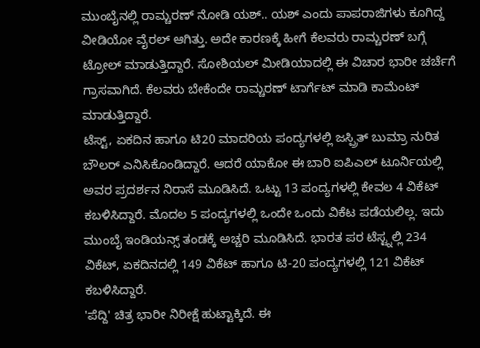ಮುಂಬೈನಲ್ಲಿ ರಾಮ್ಚರಣ್ ನೋಡಿ ಯಶ್.. ಯಶ್ ಎಂದು ಪಾಪರಾಜಿಗಳು ಕೂಗಿದ್ದ ವೀಡಿಯೋ ವೈರಲ್ ಆಗಿತ್ತು. ಅದೇ ಕಾರಣಕ್ಕೆ ಹೀಗೆ ಕೆಲವರು ರಾಮ್ಚರಣ್ ಬಗ್ಗೆ ಟ್ರೋಲ್ ಮಾಡುತ್ತಿದ್ದಾರೆ. ಸೋಶಿಯಲ್ ಮೀಡಿಯಾದಲ್ಲಿ ಈ ವಿಚಾರ ಭಾರೀ ಚರ್ಚೆಗೆ ಗ್ರಾಸವಾಗಿದೆ. ಕೆಲವರು ಬೇಕೆಂದೇ ರಾಮ್ಚರಣ್ ಟಾರ್ಗೆಟ್ ಮಾಡಿ ಕಾಮೆಂಟ್ ಮಾಡುತ್ತಿದ್ದಾರೆ.
ಟೆಸ್ಟ್, ಏಕದಿನ ಹಾಗೂ ಟಿ20 ಮಾದರಿಯ ಪಂದ್ಯಗಳಲ್ಲಿ ಜಸ್ಪ್ರಿತ್ ಬುಮ್ರಾ ನುರಿತ ಬೌಲರ್ ಎನಿಸಿಕೊಂಡಿದ್ದಾರೆ. ಆದರೆ ಯಾಕೋ ಈ ಬಾರಿ ಐಪಿಎಲ್ ಟೂರ್ನಿಯಲ್ಲಿ ಅವರ ಪ್ರದರ್ಶನ ನಿರಾಸೆ ಮೂಡಿಸಿದೆ. ಒಟ್ಟು 13 ಪಂದ್ಯಗಳಲ್ಲಿ ಕೇವಲ 4 ವಿಕೆಟ್ ಕಬಳಿಸಿದ್ದಾರೆ. ಮೊದಲ 5 ಪಂದ್ಯಗಳಲ್ಲಿ ಒಂದೇ ಒಂದು ವಿಕೆಟ ಪಡೆಯಲಿಲ್ಲ. ಇದು ಮುಂಬೈ ಇಂಡಿಯನ್ಸ್ ತಂಡಕ್ಕೆ ಅಚ್ಚರಿ ಮೂಡಿಸಿದೆ. ಭಾರತ ಪರ ಟೆಸ್ಟ್ನಲ್ಲಿ 234 ವಿಕೆಟ್, ಏಕದಿನದಲ್ಲಿ 149 ವಿಕೆಟ್ ಹಾಗೂ ಟಿ-20 ಪಂದ್ಯಗಳಲ್ಲಿ 121 ವಿಕೆಟ್ ಕಬಳಿಸಿದ್ದಾರೆ.
'ಪೆದ್ದಿ' ಚಿತ್ರ ಭಾರೀ ನಿರೀಕ್ಷೆ ಹುಟ್ಟಾಕ್ಕಿದೆ. ಈ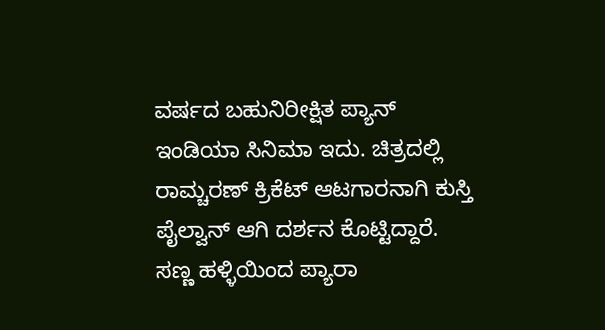ವರ್ಷದ ಬಹುನಿರೀಕ್ಷಿತ ಪ್ಯಾನ್ ಇಂಡಿಯಾ ಸಿನಿಮಾ ಇದು. ಚಿತ್ರದಲ್ಲಿ ರಾಮ್ಚರಣ್ ಕ್ರಿಕೆಟ್ ಆಟಗಾರನಾಗಿ ಕುಸ್ತಿ ಪೈಲ್ವಾನ್ ಆಗಿ ದರ್ಶನ ಕೊಟ್ಟಿದ್ದಾರೆ. ಸಣ್ಣ ಹಳ್ಳಿಯಿಂದ ಪ್ಯಾರಾ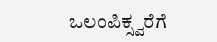ಒಲಂಪಿಕ್ಸ್ವರೆಗೆ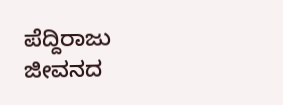ಪೆದ್ದಿರಾಜು ಜೀವನದ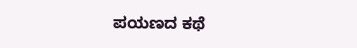ಪಯಣದ ಕಥೆ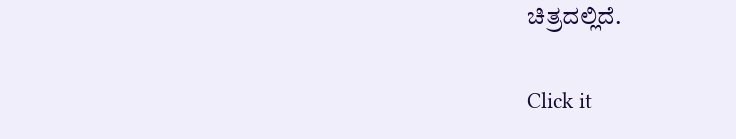ಚಿತ್ರದಲ್ಲಿದೆ.


Click it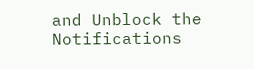and Unblock the Notifications